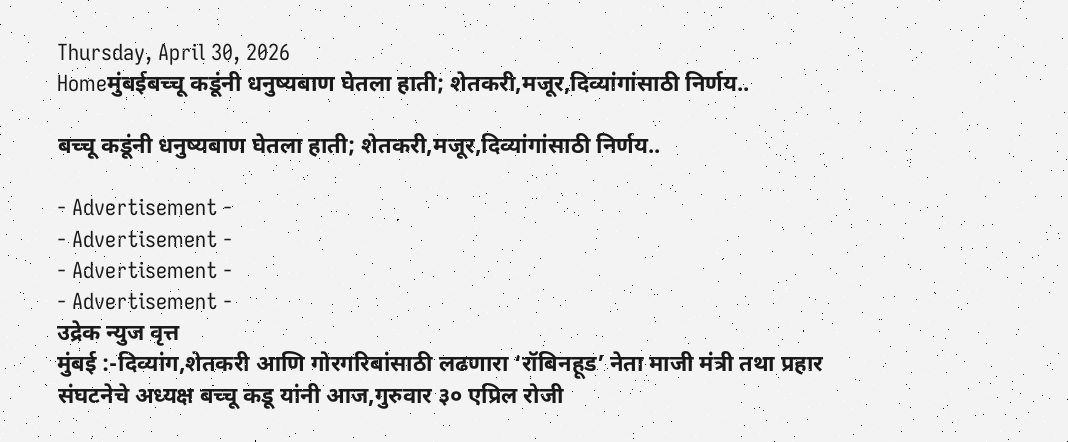Thursday, April 30, 2026
Homeमुंबईबच्चू कडूंनी धनुष्यबाण घेतला हाती; शेतकरी,मजूर,दिव्यांगांसाठी निर्णय..

बच्चू कडूंनी धनुष्यबाण घेतला हाती; शेतकरी,मजूर,दिव्यांगांसाठी निर्णय..

- Advertisement -
- Advertisement -
- Advertisement -
- Advertisement -
उद्रेक न्युज वृत्त
मुंबई :-दिव्यांग,शेतकरी आणि गोरगरिबांसाठी लढणारा ‘रॉबिनहूड’ नेता माजी मंत्री तथा प्रहार संघटनेचे अध्यक्ष बच्चू कडू यांनी आज,गुरुवार ३० एप्रिल रोजी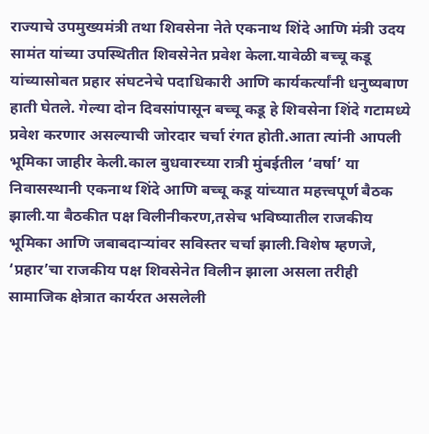राज्याचे उपमुख्यमंत्री तथा शिवसेना नेते एकनाथ शिंदे आणि मंत्री उदय सामंत यांच्या उपस्थितीत शिवसेनेत प्रवेश केला.यावेळी बच्चू कडू यांच्यासोबत प्रहार संघटनेचे पदाधिकारी आणि कार्यकर्त्यांनी धनुष्यबाण हाती घेतले. गेल्या दोन दिवसांपासून बच्चू कडू हे शिवसेना शिंदे गटामध्ये प्रवेश करणार असल्याची जोरदार चर्चा रंगत होती.आता त्यांनी आपली भूमिका जाहीर केली.काल बुधवारच्या रात्री मुंबईतील ‘वर्षा’ या निवासस्थानी एकनाथ शिंदे आणि बच्चू कडू यांच्यात महत्त्वपूर्ण बैठक झाली.या बैठकीत पक्ष विलीनीकरण,तसेच भविष्यातील राजकीय भूमिका आणि जबाबदाऱ्यांवर सविस्तर चर्चा झाली.विशेष म्हणजे, ‘प्रहार’चा राजकीय पक्ष शिवसेनेत विलीन झाला असला तरीही सामाजिक क्षेत्रात कार्यरत असलेली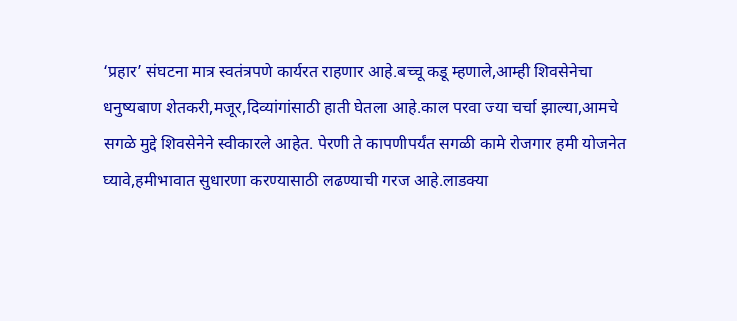‘प्रहार’ संघटना मात्र स्वतंत्रपणे कार्यरत राहणार आहे.बच्चू कडू म्हणाले,आम्ही शिवसेनेचा धनुष्यबाण शेतकरी,मजूर,दिव्यांगांसाठी हाती घेतला आहे.काल परवा ज्या चर्चा झाल्या,आमचे सगळे मुद्दे शिवसेनेने स्वीकारले आहेत. पेरणी ते कापणीपर्यंत सगळी कामे रोजगार हमी योजनेत घ्यावे,हमीभावात सुधारणा करण्यासाठी लढण्याची गरज आहे.लाडक्या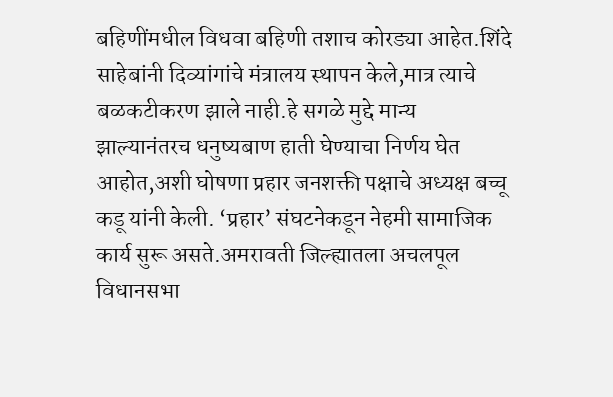बहिणींमधील विधवा बहिणी तशाच कोरड्या आहेत.शिंदे साहेबांनी दिव्यांगांचे मंत्रालय स्थापन केले,मात्र त्याचे बळकटीकरण झाले नाही.हे सगळे मुद्दे मान्य झाल्यानंतरच धनुष्यबाण हाती घेण्याचा निर्णय घेत आहोत,अशी घोषणा प्रहार जनशक्ती पक्षाचे अध्यक्ष बच्चू कडू यांनी केली. ‘प्रहार’ संघटनेकडून नेहमी सामाजिक कार्य सुरू असते.अमरावती जिल्ह्यातला अचलपूल विधानसभा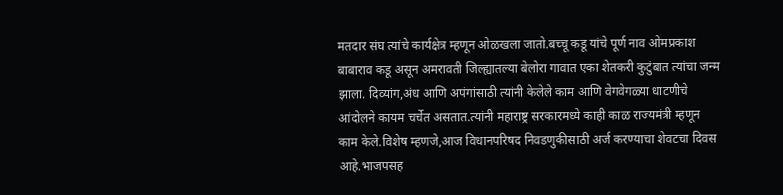मतदार संघ त्यांचे कार्यक्षेत्र म्हणून ओळखला जातो.बच्चू कडू यांचे पूर्ण नाव ओमप्रकाश बाबाराव कडू असून अमरावती जिल्ह्यातल्या बेलोरा गावात एका शेतकरी कुटुंबात त्यांचा जन्म झाला. दिव्यांग,अंध आणि अपंगांसाठी त्यांनी केलेले काम आणि वेगवेगळ्या धाटणीचे आंदोलने कायम चर्चेत असतात.त्यांनी महाराष्ट्र सरकारमध्ये काही काळ राज्यमंत्री म्हणून काम केले.विशेष म्हणजे,आज विधानपरिषद निवडणुकीसाठी अर्ज करण्याचा शेवटचा दिवस आहे.भाजपसह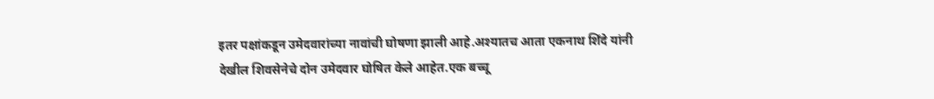इतर पक्षांकडून उमेदवारांच्या नावांची घोषणा झाली आहे.अश्यातच आता एकनाथ शिंदे यांनी देखील शिवसेनेचे दोन उमेदवार घोषित केले आहेत.एक बच्चू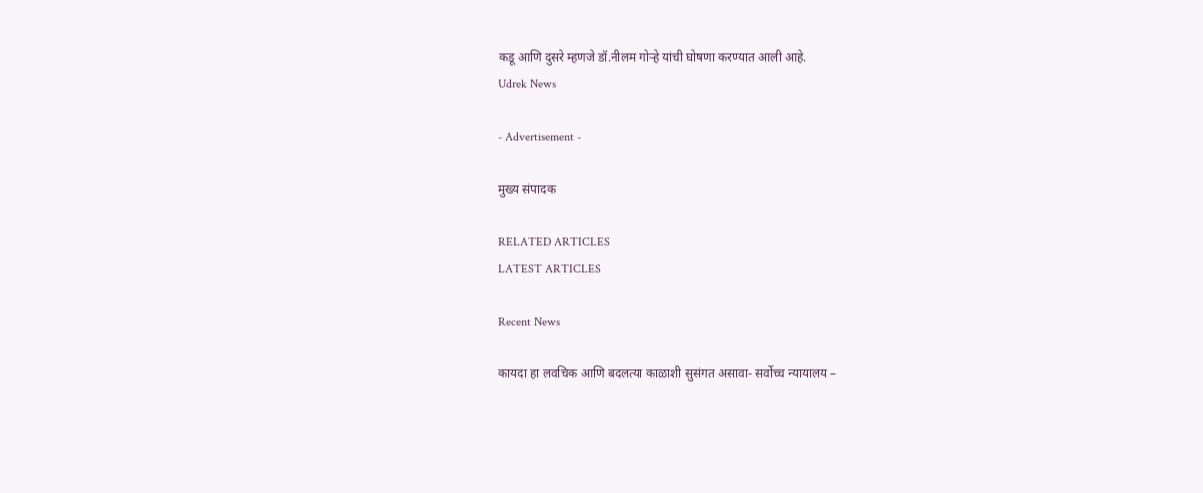कडू आणि दुसरे म्हणजे डॉ.नीलम गोऱ्हे यांची घोषणा करण्यात आली आहे.
Udrek News

- Advertisement -

मुख्य संपादक

RELATED ARTICLES
LATEST ARTICLES

Recent News

कायदा हा लवचिक आणि बदलत्या काळाशी सुसंगत असावा- सर्वोच्च न्यायालय –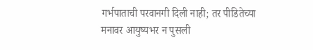गर्भपाताची परवानगी दिली नाही; तर पीडितेच्या मनावर आयुष्यभर न पुसली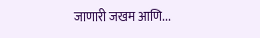जाणारी जखम आणि...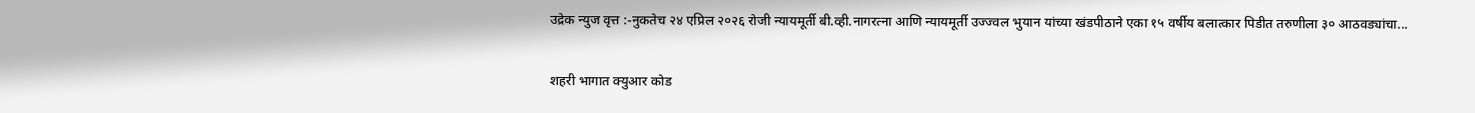उद्रेक न्युज वृत्त :-नुकतेच २४ एप्रिल २०२६ रोजी न्यायमूर्ती बी.व्ही.नागरत्ना आणि न्यायमूर्ती उज्ज्वल भुयान यांच्या खंडपीठाने एका १५ वर्षीय बलात्कार पिडीत तरुणीला ३० आठवड्यांचा...

शहरी भागात क्युआर कोड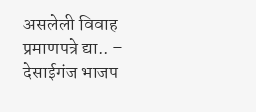असलेली विवाह प्रमाणपत्रे द्या.. – देसाईगंज भाजप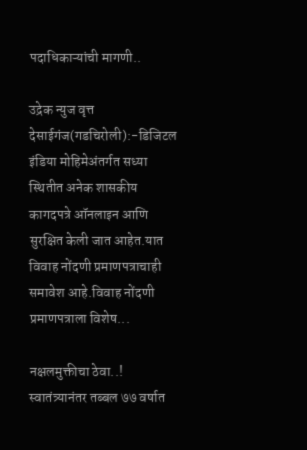पदाधिकाऱ्यांची मागणी..

उद्रेक न्युज वृत्त  देसाईगंज(गडचिरोली):-डिजिटल इंडिया मोहिमेअंतर्गत सध्या स्थितीत अनेक शासकीय कागदपत्रे ऑनलाइन आणि सुरक्षित केली जात आहेत.यात विवाह नोंदणी प्रमाणपत्राचाही समावेश आहे.विवाह नोंदणी प्रमाणपत्राला विशेष...

नक्षलमुक्तीचा ठेवा..! स्वातंत्र्यानंतर तब्बल ७७ वर्षात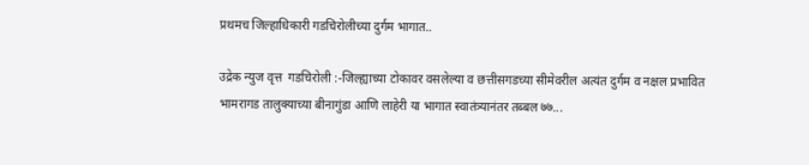प्रथमच जिल्हाधिकारी गडचिरोलीच्या दुर्गम भागात..

उद्रेक न्युज वृत्त  गडचिरोली :-जिल्ह्याच्या टोकावर वसलेल्या व छत्तीसगडच्या सीमेवरील अत्यंत दुर्गम व नक्षल प्रभावित भामरागड तालुक्याच्या बीनागुंडा आणि लाहेरी या भागात स्वातंत्र्यानंतर तब्बल ७७...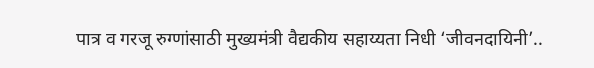पात्र व गरजू रुग्णांसाठी मुख्यमंत्री वैद्यकीय सहाय्यता निधी ‘जीवनदायिनी’..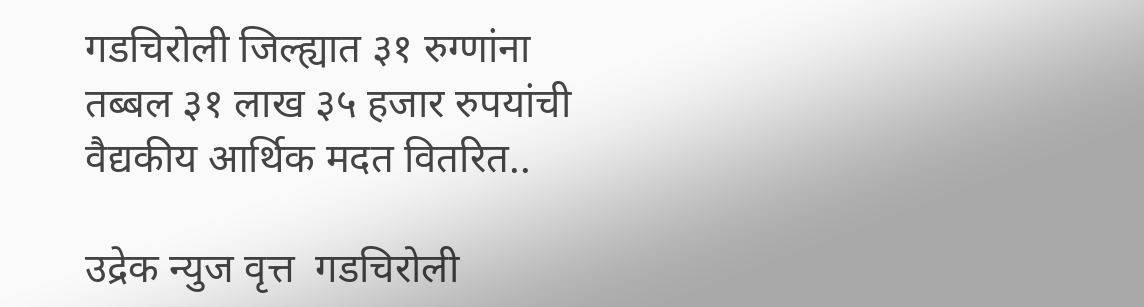गडचिरोली जिल्ह्यात ३१ रुग्णांना तब्बल ३१ लाख ३५ हजार रुपयांची वैद्यकीय आर्थिक मदत वितरित..

उद्रेक न्युज वृत्त  गडचिरोली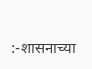:-शासनाच्या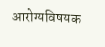आरोग्यविषयक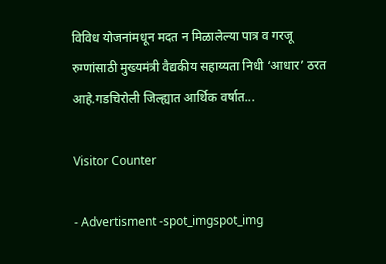विविध योजनांमधून मदत न मिळालेल्या पात्र व गरजू रुग्णांसाठी मुख्यमंत्री वैद्यकीय सहाय्यता निधी ‘आधार’ ठरत आहे.गडचिरोली जिल्ह्यात आर्थिक वर्षात...

Visitor Counter

- Advertisment -spot_imgspot_img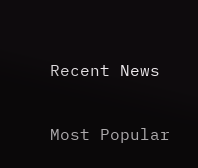Recent News

Most Popular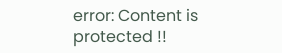error: Content is protected !!